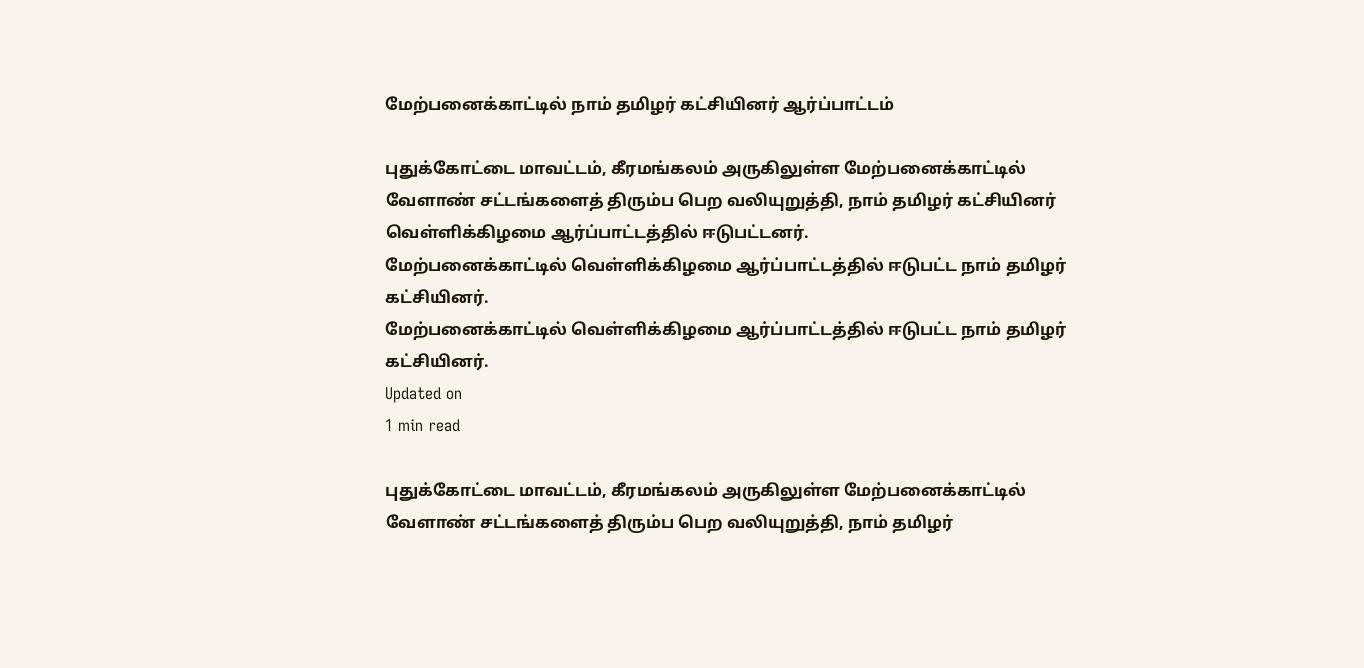மேற்பனைக்காட்டில் நாம் தமிழர் கட்சியினர் ஆர்ப்பாட்டம்

புதுக்கோட்டை மாவட்டம், கீரமங்கலம் அருகிலுள்ள மேற்பனைக்காட்டில் வேளாண் சட்டங்களைத் திரும்ப பெற வலியுறுத்தி, நாம் தமிழர் கட்சியினர் வெள்ளிக்கிழமை ஆர்ப்பாட்டத்தில் ஈடுபட்டனர்.
மேற்பனைக்காட்டில் வெள்ளிக்கிழமை ஆர்ப்பாட்டத்தில் ஈடுபட்ட நாம் தமிழர் கட்சியினர்.
மேற்பனைக்காட்டில் வெள்ளிக்கிழமை ஆர்ப்பாட்டத்தில் ஈடுபட்ட நாம் தமிழர் கட்சியினர்.
Updated on
1 min read

புதுக்கோட்டை மாவட்டம், கீரமங்கலம் அருகிலுள்ள மேற்பனைக்காட்டில் வேளாண் சட்டங்களைத் திரும்ப பெற வலியுறுத்தி, நாம் தமிழர்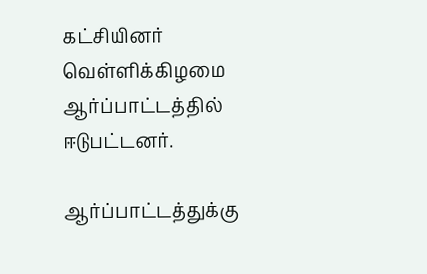கட்சியினர் வெள்ளிக்கிழமை ஆர்ப்பாட்டத்தில் ஈடுபட்டனர்.

ஆர்ப்பாட்டத்துக்கு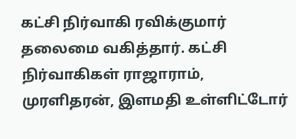கட்சி நிர்வாகி ரவிக்குமார் தலைமை வகித்தார். கட்சி நிர்வாகிகள் ராஜாராம், முரளிதரன், இளமதி உள்ளிட்டோர்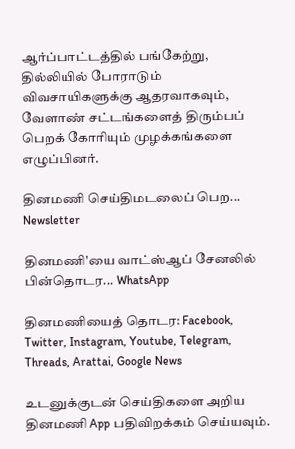ஆர்ப்பாட்டத்தில் பங்கேற்று, தில்லியில் போராடும் விவசாயிகளுக்கு ஆதரவாகவும், வேளாண் சட்டங்களைத் திரும்பப் பெறக் கோரியும் முழக்கங்களை எழுப்பினர்.

தினமணி செய்திமடலைப் பெற... Newsletter

தினமணி'யை வாட்ஸ்ஆப் சேனலில் பின்தொடர... WhatsApp

தினமணியைத் தொடர: Facebook, Twitter, Instagram, Youtube, Telegram, Threads, Arattai, Google News

உடனுக்குடன் செய்திகளை அறிய தினமணி App பதிவிறக்கம் செய்யவும்.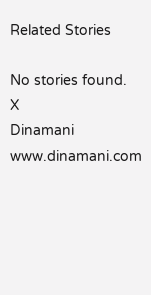Related Stories

No stories found.
X
Dinamani
www.dinamani.com